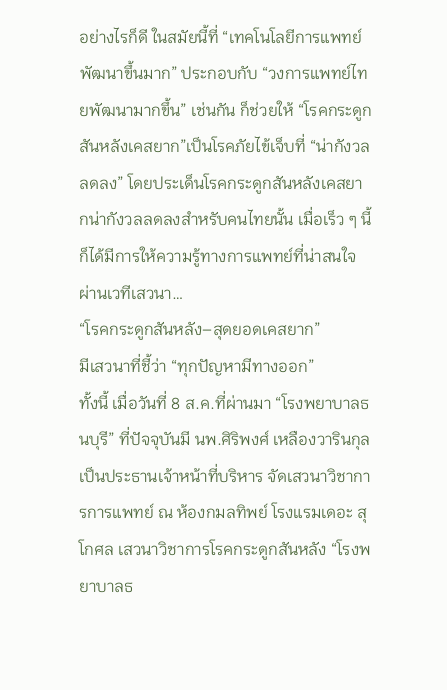อย่างไรก็ดี ในสมัยนี้ที่ “เทคโนโลยีการแพทย์พัฒนาขึ้นมาก” ประกอบกับ “วงการแพทย์ไทยพัฒนามากขึ้น” เช่นกัน ก็ช่วยให้ “โรคกระดูกสันหลังเคสยาก”เป็นโรคภัยไข้เจ็บที่ “น่ากังวลลดลง” โดยประเด็นโรคกระดูกสันหลังเคสยากน่ากังวลลดลงสำหรับคนไทยนั้น เมื่อเร็ว ๆ นี้ก็ได้มีการให้ความรู้ทางการแพทย์ที่น่าสนใจผ่านเวทีเสวนา…
“โรคกระดูกสันหลัง–สุดยอดเคสยาก”
มีเสวนาที่ชี้ว่า “ทุกปัญหามีทางออก”
ทั้งนี้ เมื่อวันที่ 8 ส.ค.ที่ผ่านมา “โรงพยาบาลธนบุรี” ที่ปัจจุบันมี นพ.ศิริพงศ์ เหลืองวารินกุล เป็นประธานเจ้าหน้าที่บริหาร จัดเสวนาวิชาการการแพทย์ ณ ห้องกมลทิพย์ โรงแรมเดอะ สุโกศล เสวนาวิชาการโรคกระดูกสันหลัง “โรงพยาบาลธ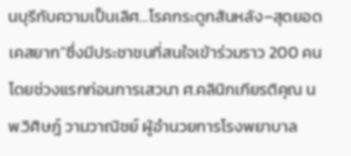นบุรีกับความเป็นเลิศ…โรคกระดูกสันหลัง–สุดยอดเคสยาก”ซึ่งมีประชาชนที่สนใจเข้าร่วมราว 200 คน โดยช่วงแรกก่อนการเสวนา ศ.คลินิกเกียรติคุณ นพ.วิศิษฎ์ วามวาณิชย์ ผู้อำนวยการโรงพยาบาล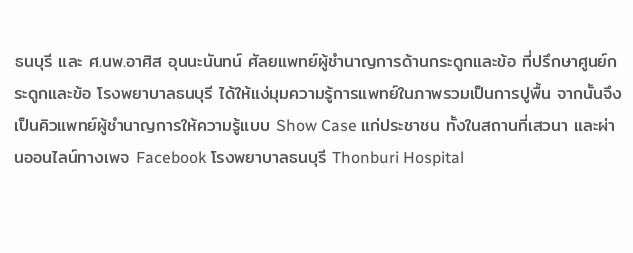ธนบุรี และ ศ.นพ.อาศิส อุนนะนันทน์ ศัลยแพทย์ผู้ชำนาญการด้านกระดูกและข้อ ที่ปรึกษาศูนย์กระดูกและข้อ โรงพยาบาลธนบุรี ได้ให้แง่มุมความรู้การแพทย์ในภาพรวมเป็นการปูพื้น จากนั้นจึงเป็นคิวแพทย์ผู้ชำนาญการให้ความรู้แบบ Show Case แก่ประชาชน ทั้งในสถานที่เสวนา และผ่านออนไลน์ทางเพจ Facebook โรงพยาบาลธนบุรี Thonburi Hospital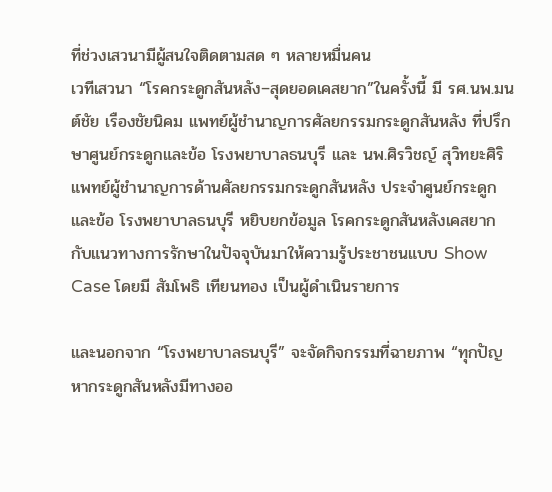ที่ช่วงเสวนามีผู้สนใจติดตามสด ๆ หลายหมื่นคน
เวทีเสวนา “โรคกระดูกสันหลัง–สุดยอดเคสยาก”ในครั้งนี้ มี รศ.นพ.มนต์ชัย เรืองชัยนิคม แพทย์ผู้ชำนาญการศัลยกรรมกระดูกสันหลัง ที่ปรึกษาศูนย์กระดูกและข้อ โรงพยาบาลธนบุรี และ นพ.ศิรวิชญ์ สุวิทยะศิริ แพทย์ผู้ชำนาญการด้านศัลยกรรมกระดูกสันหลัง ประจำศูนย์กระดูกและข้อ โรงพยาบาลธนบุรี หยิบยกข้อมูล โรคกระดูกสันหลังเคสยาก กับแนวทางการรักษาในปัจจุบันมาให้ความรู้ประชาชนแบบ Show Case โดยมี สัมโพธิ เทียนทอง เป็นผู้ดำเนินรายการ

และนอกจาก “โรงพยาบาลธนบุรี” จะจัดกิจกรรมที่ฉายภาพ “ทุกปัญหากระดูกสันหลังมีทางออ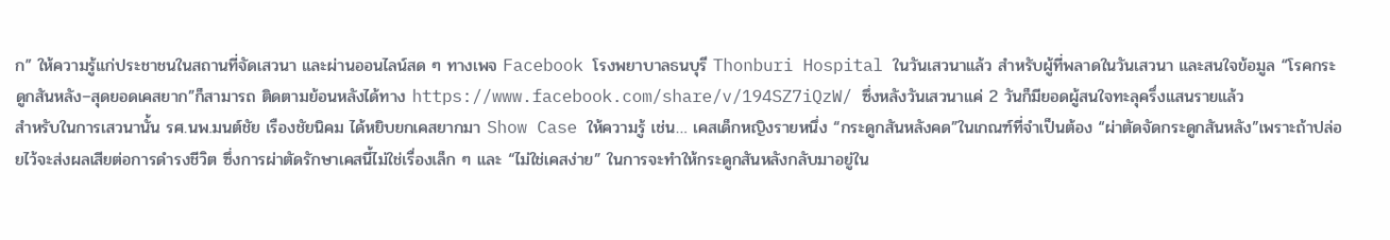ก” ให้ความรู้แก่ประชาชนในสถานที่จัดเสวนา และผ่านออนไลน์สด ๆ ทางเพจ Facebook โรงพยาบาลธนบุรี Thonburi Hospital ในวันเสวนาแล้ว สำหรับผู้ที่พลาดในวันเสวนา และสนใจข้อมูล “โรคกระดูกสันหลัง–สุดยอดเคสยาก”ก็สามารถ ติดตามย้อนหลังได้ทาง https://www.facebook.com/share/v/194SZ7iQzW/ ซึ่งหลังวันเสวนาแค่ 2 วันก็มียอดผู้สนใจทะลุครึ่งแสนรายแล้ว
สำหรับในการเสวนานั้น รศ.นพ.มนต์ชัย เรืองชัยนิคม ได้หยิบยกเคสยากมา Show Case ให้ความรู้ เช่น… เคสเด็กหญิงรายหนึ่ง “กระดูกสันหลังคด”ในเกณฑ์ที่จำเป็นต้อง “ผ่าตัดจัดกระดูกสันหลัง”เพราะถ้าปล่อยไว้จะส่งผลเสียต่อการดำรงชีวิต ซึ่งการผ่าตัดรักษาเคสนี้ไม่ใช่เรื่องเล็ก ๆ และ “ไม่ใช่เคสง่าย” ในการจะทำให้กระดูกสันหลังกลับมาอยู่ใน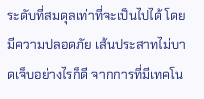ระดับที่สมดุลเท่าที่จะเป็นไปได้ โดยมีความปลอดภัย เส้นประสาทไม่บาดเจ็บอย่างไรก็ดี จากการที่มีเทคโน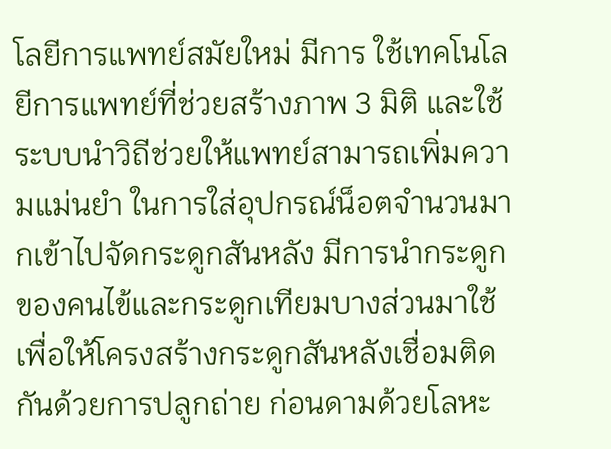โลยีการแพทย์สมัยใหม่ มีการ ใช้เทคโนโลยีการแพทย์ที่ช่วยสร้างภาพ 3 มิติ และใช้ระบบนำวิถีช่วยให้แพทย์สามารถเพิ่มความแม่นยำ ในการใส่อุปกรณ์น็อตจำนวนมากเข้าไปจัดกระดูกสันหลัง มีการนำกระดูกของคนไข้และกระดูกเทียมบางส่วนมาใช้เพื่อให้โครงสร้างกระดูกสันหลังเชื่อมติดกันด้วยการปลูกถ่าย ก่อนดามด้วยโลหะ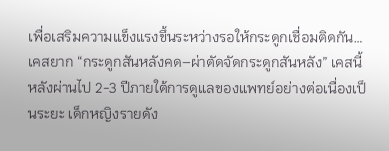เพื่อเสริมความแข็งแรงขึ้นระหว่างรอให้กระดูกเชื่อมติดกัน…
เคสยาก “กระดูกสันหลังคด–ผ่าตัดจัดกระดูกสันหลัง” เคสนี้ หลังผ่านไป 2-3 ปีภายใต้การดูแลของแพทย์อย่างต่อเนื่องเป็นระยะ เด็กหญิงรายดัง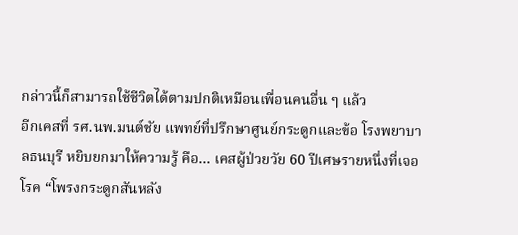กล่าวนี้ก็สามารถใช้ชีวิตได้ตามปกติเหมือนเพื่อนคนอื่น ๆ แล้ว
อีกเคสที่ รศ.นพ.มนต์ชัย แพทย์ที่ปรึกษาศูนย์กระดูกและข้อ โรงพยาบาลธนบุรี หยิบยกมาให้ความรู้ คือ… เคสผู้ป่วยวัย 60 ปีเศษรายหนึ่งที่เจอโรค “โพรงกระดูกสันหลัง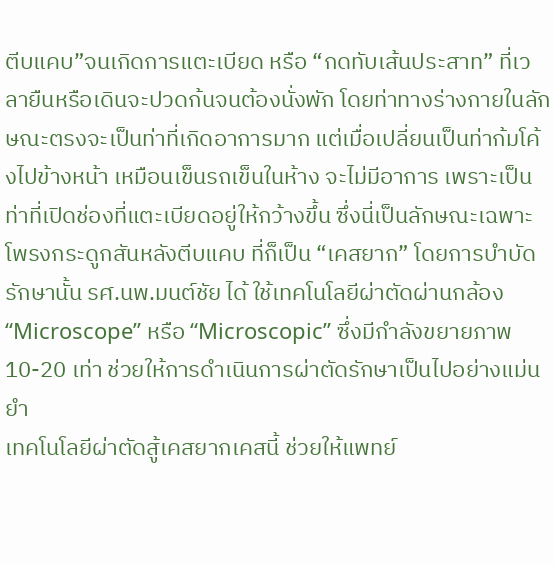ตีบแคบ”จนเกิดการแตะเบียด หรือ “กดทับเส้นประสาท” ที่เวลายืนหรือเดินจะปวดก้นจนต้องนั่งพัก โดยท่าทางร่างกายในลักษณะตรงจะเป็นท่าที่เกิดอาการมาก แต่เมื่อเปลี่ยนเป็นท่าก้มโค้งไปข้างหน้า เหมือนเข็นรถเข็นในห้าง จะไม่มีอาการ เพราะเป็นท่าที่เปิดช่องที่แตะเบียดอยู่ให้กว้างขึ้น ซึ่งนี่เป็นลักษณะเฉพาะโพรงกระดูกสันหลังตีบแคบ ที่ก็เป็น “เคสยาก” โดยการบำบัดรักษานั้น รศ.นพ.มนต์ชัย ได้ ใช้เทคโนโลยีผ่าตัดผ่านกล้อง “Microscope” หรือ “Microscopic” ซึ่งมีกำลังขยายภาพ 10-20 เท่า ช่วยให้การดำเนินการผ่าตัดรักษาเป็นไปอย่างแม่นยำ
เทคโนโลยีผ่าตัดสู้เคสยากเคสนี้ ช่วยให้แพทย์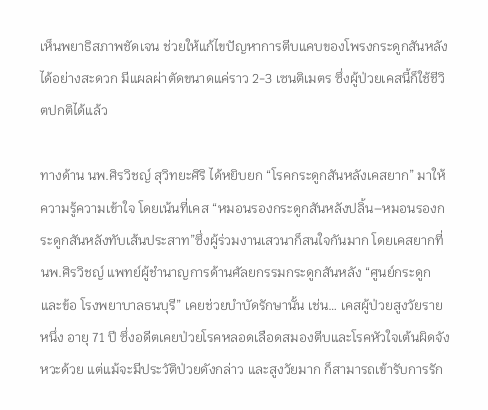เห็นพยาธิสภาพชัดเจน ช่วยให้แก้ไขปัญหาการตีบแคบของโพรงกระดูกสันหลังได้อย่างสะดวก มีแผลผ่าตัดขนาดแค่ราว 2-3 เซนติเมตร ซึ่งผู้ป่วยเคสนี้ก็ใช้ชีวิตปกติได้แล้ว

ทางด้าน นพ.ศิรวิชญ์ สุวิทยะศิริ ได้หยิบยก “โรคกระดูกสันหลังเคสยาก” มาให้ความรู้ความเข้าใจ โดยเน้นที่เคส “หมอนรองกระดูกสันหลังปลิ้น–หมอนรองกระดูกสันหลังทับเส้นประสาท”ซึ่งผู้ร่วมงานเสวนาก็สนใจกันมาก โดยเคสยากที่ นพ.ศิรวิชญ์ แพทย์ผู้ชำนาญการด้านศัลยกรรมกระดูกสันหลัง “ศูนย์กระดูกและข้อ โรงพยาบาลธนบุรี” เคยช่วยบำบัดรักษานั้น เช่น… เคสผู้ป่วยสูงวัยรายหนึ่ง อายุ 71 ปี ซึ่งอดีตเคยป่วยโรคหลอดเลือดสมองตีบและโรคหัวใจเต้นผิดจังหวะด้วย แต่แม้จะมีประวัติป่วยดังกล่าว และสูงวัยมาก ก็สามารถเข้ารับการรัก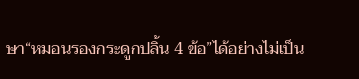ษา“หมอนรองกระดูกปลิ้น 4 ข้อ”ได้อย่างไม่เป็น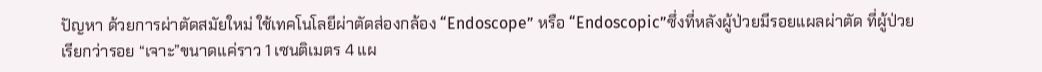ปัญหา ด้วยการผ่าตัดสมัยใหม่ ใช้เทคโนโลยีผ่าตัดส่องกล้อง “Endoscope” หรือ “Endoscopic”ซึ่งที่หลังผู้ป่วยมีรอยแผลผ่าตัด ที่ผู้ป่วยเรียกว่ารอย “เจาะ”ขนาดแค่ราว 1 เซนติเมตร 4 แผ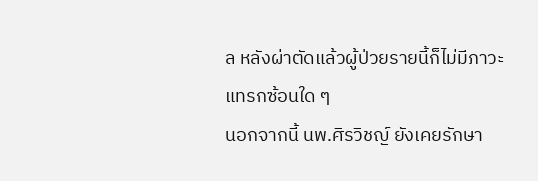ล หลังผ่าตัดแล้วผู้ป่วยรายนี้ก็ไม่มีภาวะแทรกซ้อนใด ๆ
นอกจากนี้ นพ.ศิรวิชญ์ ยังเคยรักษา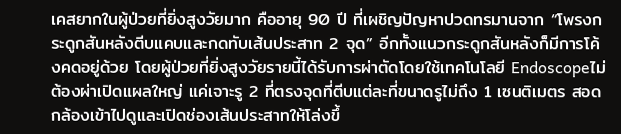เคสยากในผู้ป่วยที่ยิ่งสูงวัยมาก คืออายุ 90 ปี ที่เผชิญปัญหาปวดทรมานจาก “โพรงกระดูกสันหลังตีบแคบและกดทับเส้นประสาท 2 จุด” อีกทั้งแนวกระดูกสันหลังก็มีการโค้งคดอยู่ด้วย โดยผู้ป่วยที่ยิ่งสูงวัยรายนี้ได้รับการผ่าตัดโดยใช้เทคโนโลยี Endoscopeไม่ต้องผ่าเปิดแผลใหญ่ แค่เจาะรู 2 ที่ตรงจุดที่ตีบแต่ละที่ขนาดรูไม่ถึง 1 เซนติเมตร สอดกล้องเข้าไปดูและเปิดช่องเส้นประสาทให้โล่งขึ้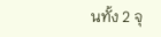นทั้ง 2 จุ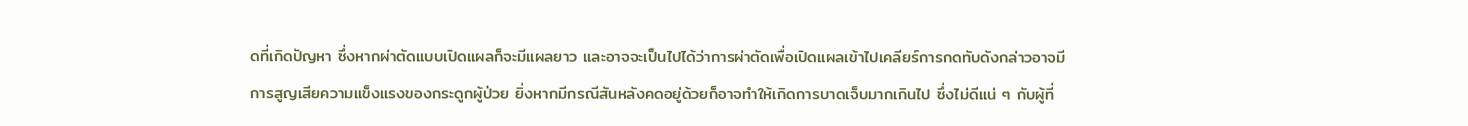ดที่เกิดปัญหา ซึ่งหากผ่าตัดแบบเปิดแผลก็จะมีแผลยาว และอาจจะเป็นไปได้ว่าการผ่าตัดเพื่อเปิดแผลเข้าไปเคลียร์การกดทับดังกล่าวอาจมีการสูญเสียความแข็งแรงของกระดูกผู้ป่วย ยิ่งหากมีกรณีสันหลังคดอยู่ด้วยก็อาจทำให้เกิดการบาดเจ็บมากเกินไป ซึ่งไม่ดีแน่ ๆ กับผู้ที่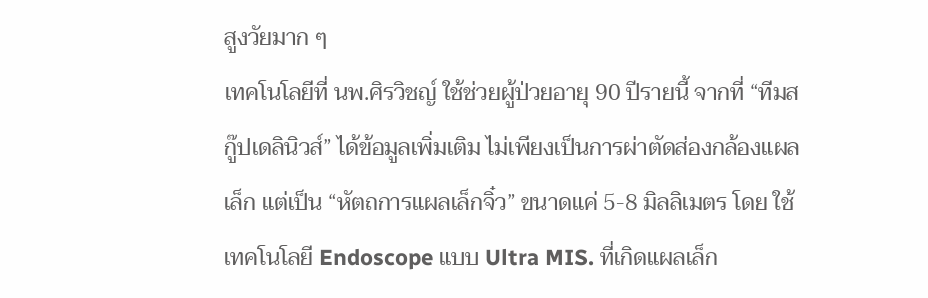สูงวัยมาก ๆ
เทคโนโลยีที่ นพ.ศิรวิชญ์ ใช้ช่วยผู้ป่วยอายุ 90 ปีรายนี้ จากที่ “ทีมสกู๊ปเดลินิวส์” ได้ข้อมูลเพิ่มเติม ไม่เพียงเป็นการผ่าตัดส่องกล้องแผลเล็ก แต่เป็น “หัตถการแผลเล็กจิ๋ว” ขนาดแค่ 5-8 มิลลิเมตร โดย ใช้เทคโนโลยี Endoscope แบบ Ultra MIS. ที่เกิดแผลเล็ก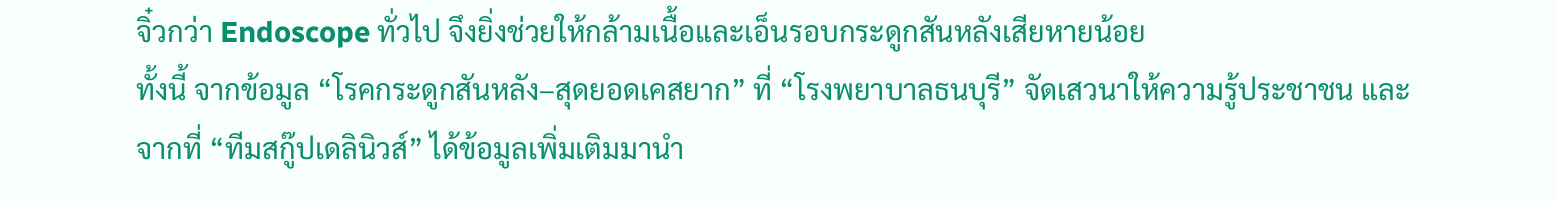จิ๋วกว่า Endoscope ทั่วไป จึงยิ่งช่วยให้กล้ามเนื้อและเอ็นรอบกระดูกสันหลังเสียหายน้อย
ทั้งนี้ จากข้อมูล “โรคกระดูกสันหลัง–สุดยอดเคสยาก” ที่ “โรงพยาบาลธนบุรี” จัดเสวนาให้ความรู้ประชาชน และจากที่ “ทีมสกู๊ปเดลินิวส์” ได้ข้อมูลเพิ่มเติมมานำ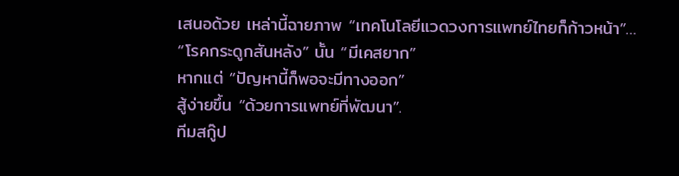เสนอด้วย เหล่านี้ฉายภาพ “เทคโนโลยีแวดวงการแพทย์ไทยก็ก้าวหน้า”…
“โรคกระดูกสันหลัง” นั้น “มีเคสยาก”
หากแต่ “ปัญหานี้ก็พอจะมีทางออก”
สู้ง่ายขึ้น “ด้วยการแพทย์ที่พัฒนา”.
ทีมสกู๊ป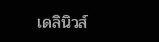เดลินิวส์